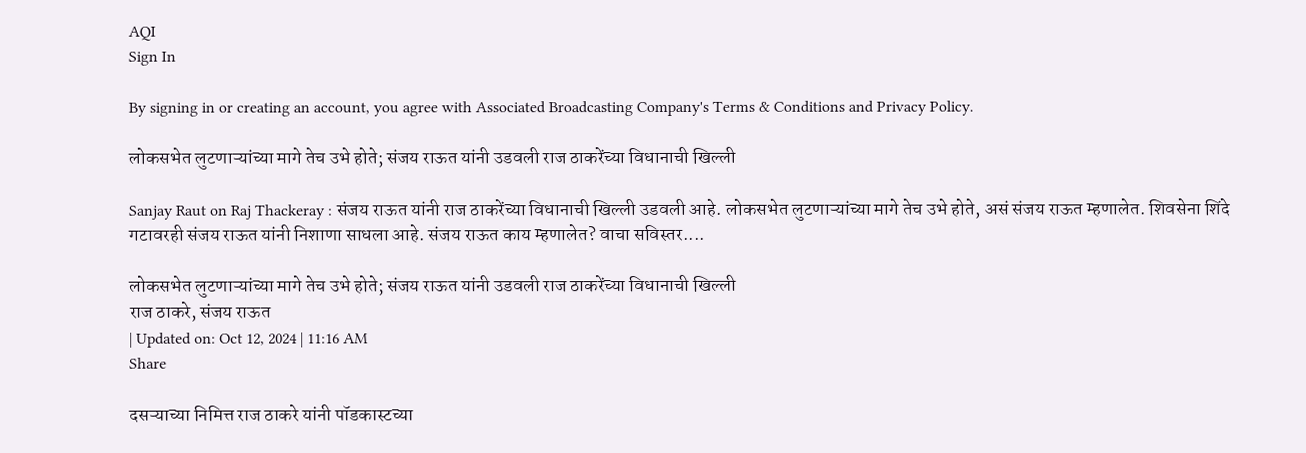AQI
Sign In

By signing in or creating an account, you agree with Associated Broadcasting Company's Terms & Conditions and Privacy Policy.

लोकसभेत लुटणाऱ्यांच्या मागे तेच उभे होते; संजय राऊत यांनी उडवली राज ठाकरेंच्या विधानाची खिल्ली

Sanjay Raut on Raj Thackeray : संजय राऊत यांनी राज ठाकरेंच्या विधानाची खिल्ली उडवली आहे. लोकसभेत लुटणाऱ्यांच्या मागे तेच उभे होते, असं संजय राऊत म्हणालेत. शिवसेना शिंदे गटावरही संजय राऊत यांनी निशाणा साधला आहे. संजय राऊत काय म्हणालेत? वाचा सविस्तर....

लोकसभेत लुटणाऱ्यांच्या मागे तेच उभे होते; संजय राऊत यांनी उडवली राज ठाकरेंच्या विधानाची खिल्ली
राज ठाकरे, संजय राऊत
| Updated on: Oct 12, 2024 | 11:16 AM
Share

दसऱ्याच्या निमित्त राज ठाकरे यांनी पॉडकास्टच्या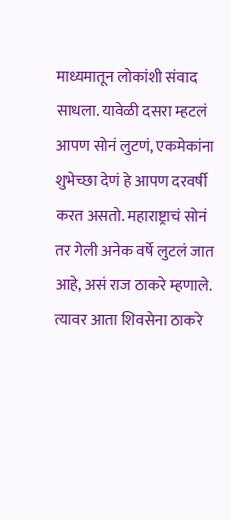माध्यमातून लोकांशी संवाद साधला. यावेळी दसरा म्हटलं आपण सोनं लुटणं, एकमेकांना शुभेच्छा देणं हे आपण दरवर्षी करत असतो. महाराष्ट्राचं सोनं तर गेली अनेक वर्षे लुटलं जात आहे, असं राज ठाकरे म्हणाले. त्यावर आता शिवसेना ठाकरे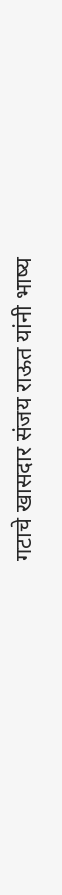गटाचे खासदार संजय राऊत यांनी भाष्य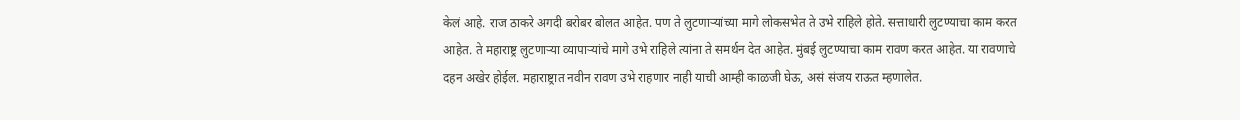केलं आहे. राज ठाकरे अगदी बरोबर बोलत आहेत. पण ते लुटणाऱ्यांच्या मागे लोकसभेत ते उभे राहिले होते. सत्ताधारी लुटण्याचा काम करत आहेत. ते महाराष्ट्र लुटणाऱ्या व्यापाऱ्यांचे मागे उभे राहिले त्यांना ते समर्थन देत आहेत. मुंबई लुटण्याचा काम रावण करत आहेत. या रावणाचे दहन अखेर होईल. महाराष्ट्रात नवीन रावण उभे राहणार नाही याची आम्ही काळजी घेऊ, असं संजय राऊत म्हणालेत.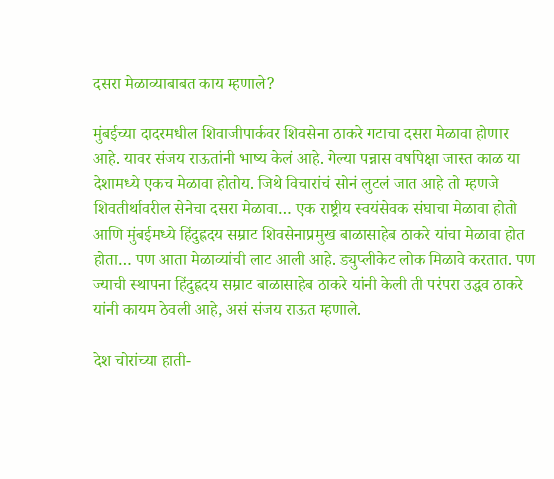दसरा मेळाव्याबाबत काय म्हणाले?

मुंबईच्या दादरमधील शिवाजीपार्कवर शिवसेना ठाकरे गटाचा दसरा मेळावा होणार आहे. यावर संजय राऊतांनी भाष्य केलं आहे. गेल्या पन्नास वर्षापेक्षा जास्त काळ या देशामध्ये एकच मेळावा होतोय. जिथे विचारांचं सोनं लुटलं जात आहे तो म्हणजे शिवतीर्थावरील सेनेचा दसरा मेळावा… एक राष्ट्रीय स्वयंसेवक संघाचा मेळावा होतो आणि मुंबईमध्ये हिंदुह्रदय सम्राट शिवसेनाप्रमुख बाळासाहेब ठाकरे यांचा मेळावा होत होता… पण आता मेळाव्यांची लाट आली आहे. ड्युप्लीकेट लोक मिळावे करतात. पण ज्याची स्थापना हिंदुह्रदय सम्राट बाळासाहेब ठाकरे यांनी केली ती परंपरा उद्धव ठाकरे यांनी कायम ठेवली आहे, असं संजय राऊत म्हणाले.

देश चोरांच्या हाती-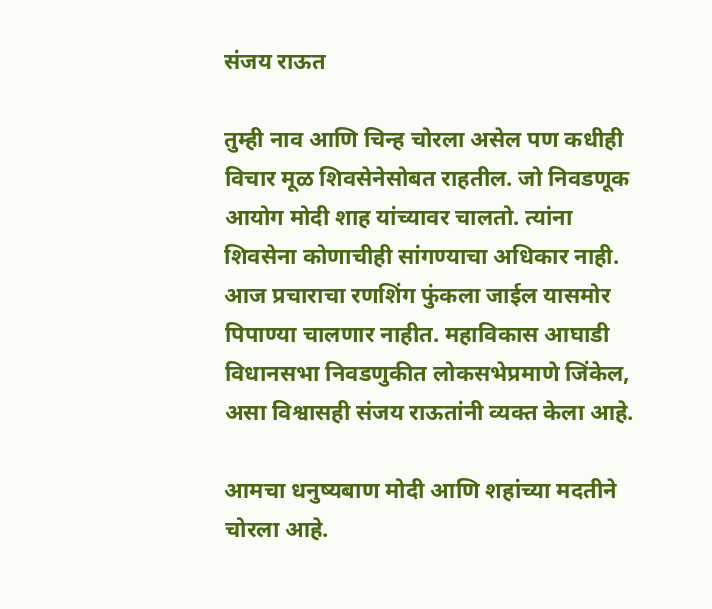संजय राऊत

तुम्ही नाव आणि चिन्ह चोरला असेल पण कधीही विचार मूळ शिवसेनेसोबत राहतील. जो निवडणूक आयोग मोदी शाह यांच्यावर चालतो. त्यांना शिवसेना कोणाचीही सांगण्याचा अधिकार नाही. आज प्रचाराचा रणशिंग फुंकला जाईल यासमोर पिपाण्या चालणार नाहीत. महाविकास आघाडी विधानसभा निवडणुकीत लोकसभेप्रमाणे जिंकेल, असा विश्वासही संजय राऊतांनी व्यक्त केला आहे.

आमचा धनुष्यबाण मोदी आणि शहांच्या मदतीने चोरला आहे.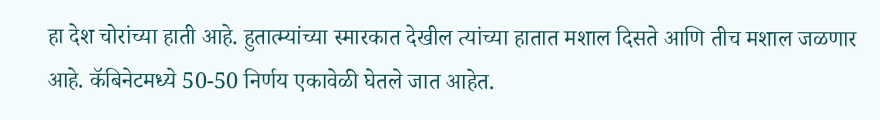हा देश चोरांच्या हाती आहे. हुतात्म्यांच्या स्मारकात देखील त्यांच्या हातात मशाल दिसते आणि तीच मशाल जळणार आहे. कॅबिनेटमध्ये 50-50 निर्णय एकावेळी घेतले जात आहेत.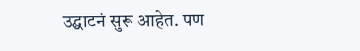उद्घाटनं सुरू आहेत. पण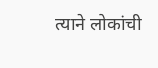त्याने लोकांची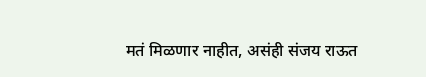मतं मिळणार नाहीत, असंही संजय राऊत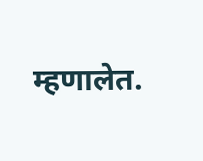म्हणालेत.